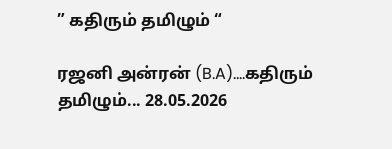” கதிரும் தமிழும் “

ரஜனி அன்ரன் (B.A)....கதிரும் தமிழும்... 28.05.2026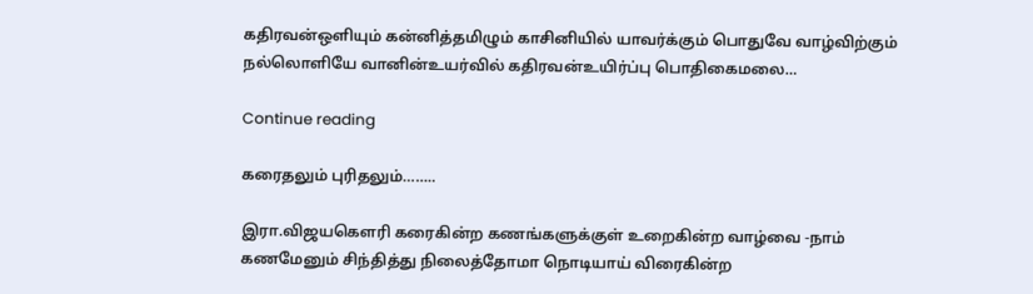கதிரவன்ஒளியும் கன்னித்தமிழும் காசினியில் யாவர்க்கும் பொதுவே வாழ்விற்கும் நல்லொளியே வானின்உயர்வில் கதிரவன்உயிர்ப்பு பொதிகைமலை...

Continue reading

கரைதலும் புரிதலும்……..

இரா.விஜயகௌரி கரைகின்ற கணங்களுக்குள் உறைகின்ற வாழ்வை -நாம் கணமேனும் சிந்தித்து நிலைத்தோமா நொடியாய் விரைகின்ற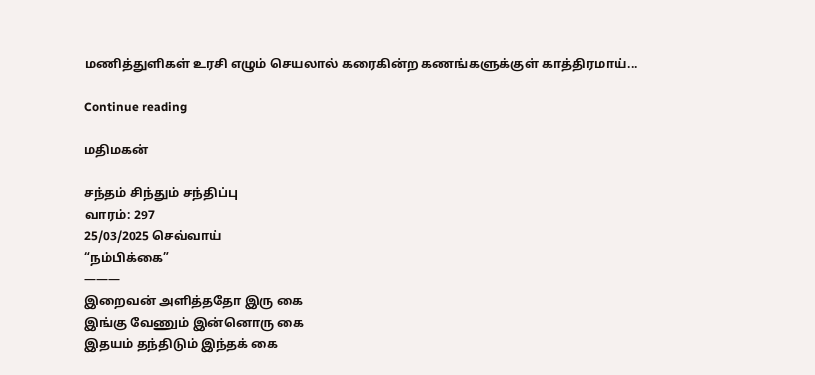மணித்துளிகள் உரசி எழும் செயலால் கரைகின்ற கணங்களுக்குள் காத்திரமாய்...

Continue reading

மதிமகன்

சந்தம் சிந்தும் சந்திப்பு
வாரம்: 297
25/03/2025 செவ்வாய்
“நம்பிக்கை”
———
இறைவன் அளித்ததோ இரு கை
இங்கு வேணும் இன்னொரு கை
இதயம் தந்திடும் இந்தக் கை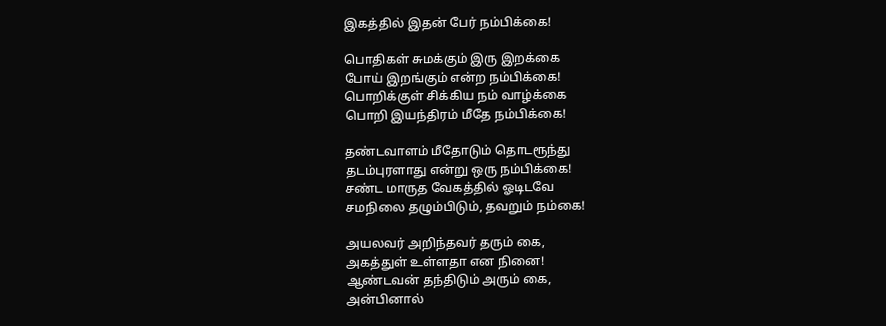இகத்தில் இதன் பேர் நம்பிக்கை!

பொதிகள் சுமக்கும் இரு இறக்கை
போய் இறங்கும் என்ற நம்பிக்கை!
பொறிக்குள் சிக்கிய நம் வாழ்க்கை
பொறி இயந்திரம் மீதே நம்பிக்கை!

தண்டவாளம் மீதோடும் தொடரூந்து
தடம்புரளாது என்று ஒரு நம்பிக்கை!
சண்ட மாருத வேகத்தில் ஓடிடவே
சமநிலை தழும்பிடும், தவறும் நம்கை!

அயலவர் அறிந்தவர் தரும் கை,
அகத்துள் உள்ளதா என நினை!
ஆண்டவன் தந்திடும் அரும் கை,
அன்பினால்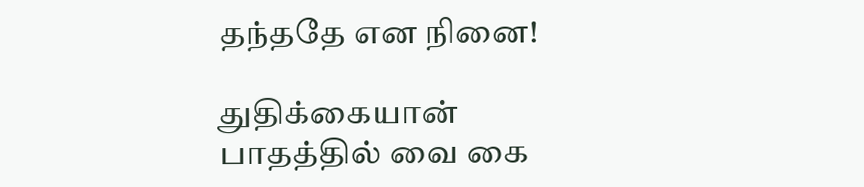தந்ததே என நினை!

துதிக்கையான் பாதத்தில் வை கை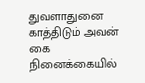துவளாதுனை காத்திடும் அவன் கை
நினைக்கையில்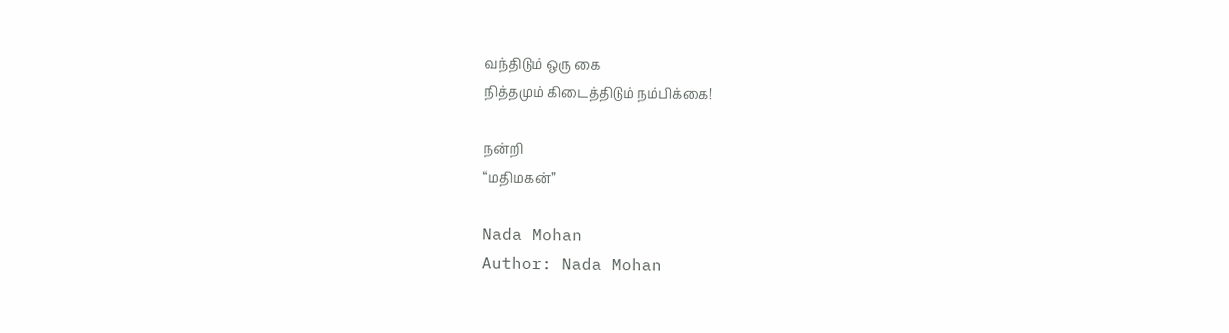வந்திடும் ஒரு கை
நித்தமும் கிடைத்திடும் நம்பிக்கை!

நன்றி
“மதிமகன்”

Nada Mohan
Author: Nada Mohan